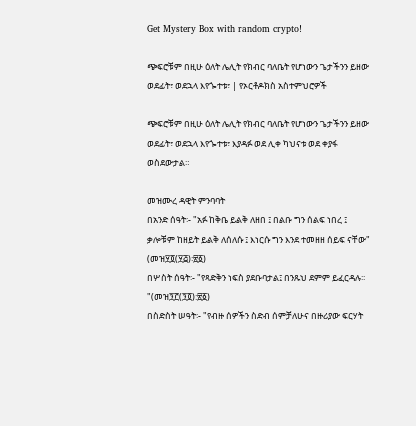Get Mystery Box with random crypto!

ጭፍሮቹም በዚሁ ዕለት ሌሊት የክብር ባለቤት የሆነውን ጌታችንን ይዘው ወደፊት፣ ወደኋላ እየጐተቱ፣ | የኦርቶዶክስ አስተምህሮዎች

ጭፍሮቹም በዚሁ ዕለት ሌሊት የክብር ባለቤት የሆነውን ጌታችንን ይዘው ወደፊት፣ ወደኋላ እየጐተቱ፣ እያዳፉ ወደ ሊቀ ካህናቱ ወደ ቀያፋ ወስደውታል።

መዝሙረ ዳዊት ምንባባት
በአንድ ሰዓት፡- "አፉ ከቅቤ ይልቅ ለዘበ ፤ በልቡ ግን ሰልፍ ነበረ ፤ ቃሎቹም ከዘይት ይልቅ ለሰለሱ ፤ እነርሱ ግን እንደ ተመዘዘ ሰይፍ ናቸው" (መዝ፶፬(፶፭)፡፳፩)
በሦስት ሰዓት፡- "የጻድቅን ነፍስ ያደቡባታል፤ በንጹህ ደምም ይፈርዳሉ፡፡"(መዝ፺፫(፺፬):፳፩)
በስድስት ሠዓት፡- "የብዙ ሰዎችን ስድብ ሰምቻለሁና በዙሪያው ፍርሃት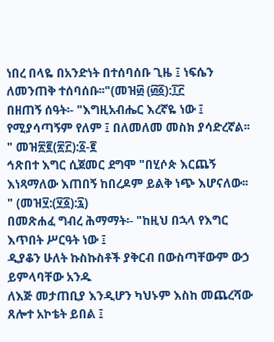ነበረ በላዬ በአንድነት በተሰባሰቡ ጊዜ ፤ ነፍሴን ለመንጠቅ ተሰባሰቡ፡፡"(መዝ፴ (፴፩):፲፫
በዘጠኝ ሰዓት፡- "እግዚአብሔር እረኛዬ ነው ፤ የሚያሳጣኝም የለም ፤ በለመለመ መስክ ያሳድረኛል፡፡" መዝ፳፪(፳፫):፩-፪
ኅጽበተ እግር ሲጀመር ደግሞ "በሂሶጵ እርጨኝ እነጻማለው እጠበኝ ከበረዶም ይልቅ ነጭ እሆናለው፡፡" (መዝ፶:(፶፩):፯)
በመጽሐፈ ግብረ ሕማማት፡- "ከዚህ በኋላ የእግር እጥበት ሥርዓት ነው ፤
ዲያቆን ሁለት ኩስኩስቶች ያቅርብ በውስጣቸውም ውኃ ይምላባቸው አንዱ
ለእጅ መታጠቢያ እንዲሆን ካህኑም እስከ መጨረሻው ጸሎተ አኮቴት ይበል ፤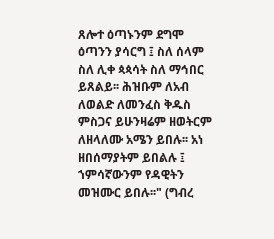ጸሎተ ዕጣኑንም ደግሞ ዕጣንን ያሳርግ ፤ ስለ ሰላም ስለ ሊቀ ጳጳሳት ስለ ማኅበር ይጸልይ፡፡ ሕዝቡም ለአብ ለወልድ ለመንፈስ ቅዱስ ምስጋና ይሁንዛሬም ዘወትርም ለዘላለሙ አሜን ይበሉ፡፡ አነ ዘበሰማያትም ይበልሉ ፤ ኀምሳኛውንም የዳዊትን መዝሙር ይበሉ፡፡" (ግብረ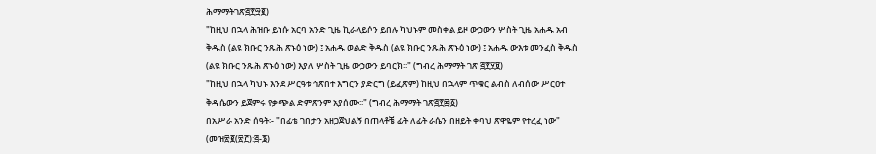ሕማማትገጽ፭፻፵፪)
"ከዚህ በኋላ ሕዝቡ ይነሱ አርባ አንድ ጊዜ ኪራላይሶን ይበሉ ካህኑም መስቀል ይዞ ውኃውን ሦስት ጊዜ አሐዱ አብ ቅዱስ (ልዩ ክቡር ንጹሕ ጽኑዕ ነው) ፤ አሐዱ ወልድ ቅዱስ (ልዩ ክቡር ንጹሕ ጽኑዕ ነው) ፤ አሐዱ ውእቱ መንፈስ ቅዱስ (ልዩ ክቡር ንጹሕ ጽኑዕ ነው) እያለ ሦስት ጊዜ ውኃውን ይባርክ፡፡" (ግብረ ሕማማት ገጽ ፭፻፶፱)
"ከዚህ በኋላ ካህኑ እንደ ሥርዓቱ ኅጽበተ እግርን ያድርግ (ይፈጽም) ከዚህ በኋላም ጥቁር ልብስ ለብሰው ሥርዐተ ቅዳሴውን ይጀምሩ የቃጭል ድምጽንም አያሰሙ፡፡" (ግብረ ሕማማት ገጽ፭፻፷፩)
በአሥራ አንድ ሰዓት፡- "በፊቴ ገበታን አዘጋጀህልኝ በጠላቶቼ ፊት ለፊት ራሴን በዘይት ቀባህ ጽዋዬም የተረፈ ነው" (መዝ፳፪(፳፫):፭-፮)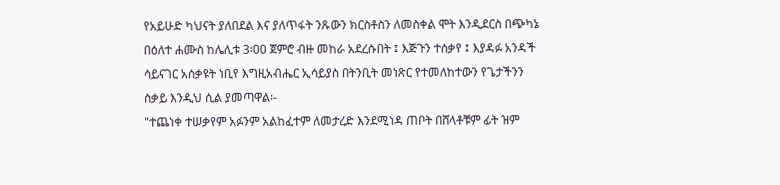የአይሁድ ካህናት ያለበደል እና ያለጥፋት ንጹውን ክርስቶስን ለመስቀል ሞት እንዲደርስ በጭካኔ በዕለተ ሐሙስ ከሌሊቱ 3፡00 ጀምሮ ብዙ መከራ አደረሱበት ፤ እጅጉን ተሰቃየ ፤ እያዳፉ አንዳች ሳይናገር አሰቃዩት ነቢየ እግዚአብሔር ኢሳይያስ በትንቢት መነጽር የተመለከተውን የጌታችንን ስቃይ እንዲህ ሲል ያመጣዋል፡-
"ተጨነቀ ተሠቃየም አፉንም አልከፈተም ለመታረድ እንደሚነዳ ጠቦት በሸላቶቹም ፊት ዝም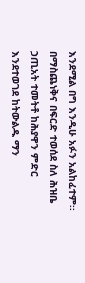እንደሚል በግ እንዲሁ አፉን አልከፈተም፡፡ በማስጨነቅና በፍርድ ተወሰደ ስለ ሕዝቤ ኃጢአት ተመትቶ ከሕያዋን ምድር እንደተወገደ ከትውልዱ ማን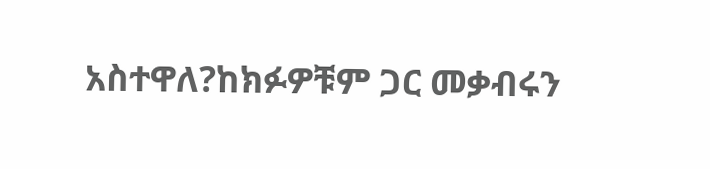አስተዋለ?ከክፉዎቹም ጋር መቃብሩን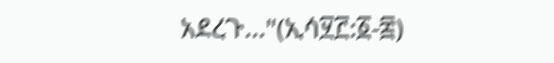አደረጉ..."(ኢሳ፶፫:፩-፰)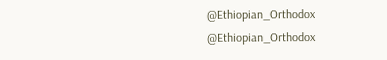@Ethiopian_Orthodox
@Ethiopian_Orthodox